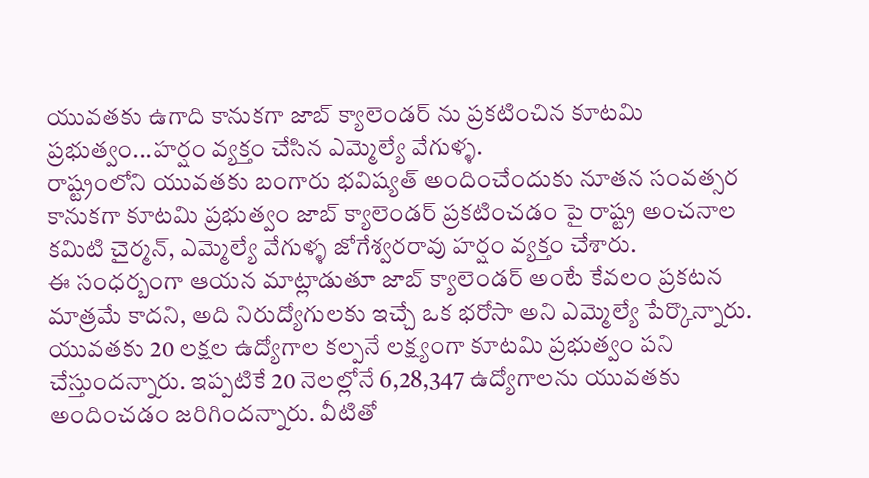యువతకు ఉగాది కానుకగా జాబ్ క్యాలెండర్ ను ప్రకటించిన కూటమి ప్రభుత్వం...హర్షం వ్యక్తం చేసిన ఎమ్మెల్యే వేగుళ్ళ.
రాష్ట్రంలోని యువతకు బంగారు భవిష్యత్ అందించేందుకు నూతన సంవత్సర కానుకగా కూటమి ప్రభుత్వం జాబ్ క్యాలెండర్ ప్రకటించడం పై రాష్ట్ర అంచనాల కమిటి చైర్మన్, ఎమ్మెల్యే వేగుళ్ళ జోగేశ్వరరావు హర్షం వ్యక్తం చేశారు.
ఈ సంధర్బంగా ఆయన మాట్లాడుతూ జాబ్ క్యాలెండర్ అంటే కేవలం ప్రకటన మాత్రమే కాదని, అది నిరుద్యోగులకు ఇచ్చే ఒక భరోసా అని ఎమ్మెల్యే పేర్కొన్నారు. యువతకు 20 లక్షల ఉద్యోగాల కల్పనే లక్ష్యంగా కూటమి ప్రభుత్వం పని చేస్తుందన్నారు. ఇప్పటికే 20 నెలల్లోనే 6,28,347 ఉద్యోగాలను యువతకు అందించడం జరిగిందన్నారు. వీటితో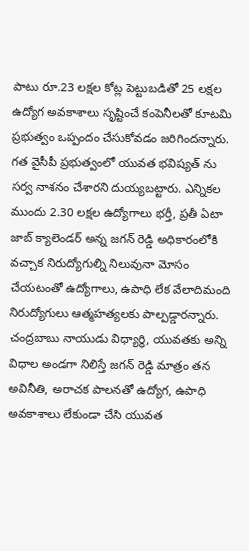పాటు రూ.23 లక్షల కోట్ల పెట్టుబడితో 25 లక్షల ఉద్యోగ అవకాశాలు సృష్టించే కంపెనీలతో కూటమి ప్రభుత్వం ఒప్పందం చేసుకోవడం జరిగిందన్నారు. గత వైసీపీ ప్రభుత్వంలో యువత భవిష్యత్ ను సర్వ నాశనం చేశారని దుయ్యబట్టారు. ఎన్నికల ముందు 2.30 లక్షల ఉద్యోగాలు భర్తీ, ప్రతీ ఏటా జాబ్ క్యాలెండర్ అన్న జగన్ రెడ్డి అధికారంలోకి వచ్చాక నిరుద్యోగుల్ని నిలువునా మోసం చేయటంతో ఉద్యోగాలు, ఉపాధి లేక వేలాదిమంది నిరుద్యోగులు ఆత్మహత్యలకు పాల్పడ్డారన్నారు. చంద్రబాబు నాయుడు విధ్యార్ధి, యువతకు అన్ని విధాల అండగా నిలిస్తే జగన్ రెడ్డి మాత్రం తన అవినీతి, అరాచక పాలనతో ఉద్యోగ, ఉపాధి అవకాశాలు లేకుండా చేసి యువత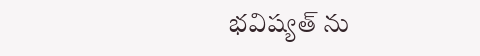భవిష్యత్ ను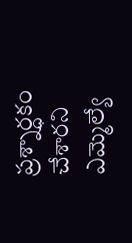ప్రశ్నార్ధకం చేశారని ఎమ్మెల్యే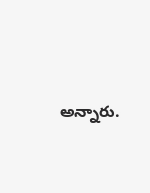అన్నారు.